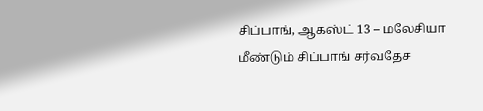சிப்பாங், ஆகஸ்ட் 13 – மலேசியா மீண்டும் சிப்பாங் சர்வதேச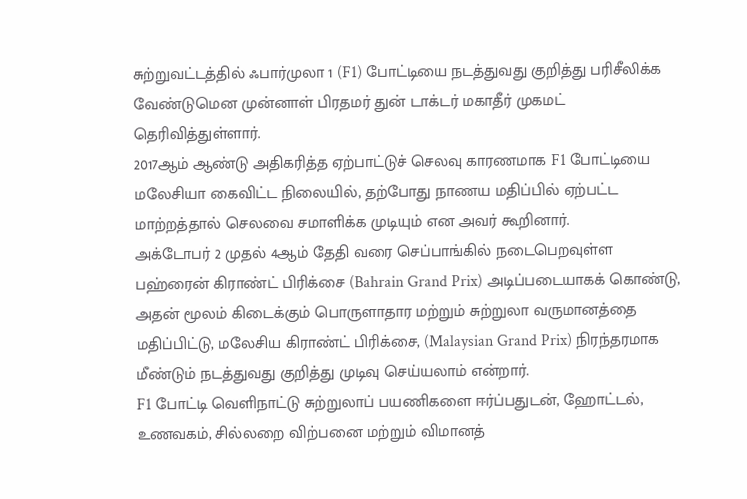சுற்றுவட்டத்தில் ஃபார்முலா 1 (F1) போட்டியை நடத்துவது குறித்து பரிசீலிக்க வேண்டுமென முன்னாள் பிரதமர் துன் டாக்டர் மகாதீர் முகமட் தெரிவித்துள்ளார்.
2017ஆம் ஆண்டு அதிகரித்த ஏற்பாட்டுச் செலவு காரணமாக F1 போட்டியை மலேசியா கைவிட்ட நிலையில், தற்போது நாணய மதிப்பில் ஏற்பட்ட மாற்றத்தால் செலவை சமாளிக்க முடியும் என அவர் கூறினார்.
அக்டோபர் 2 முதல் 4ஆம் தேதி வரை செப்பாங்கில் நடைபெறவுள்ள பஹ்ரைன் கிராண்ட் பிரிக்சை (Bahrain Grand Prix) அடிப்படையாகக் கொண்டு, அதன் மூலம் கிடைக்கும் பொருளாதார மற்றும் சுற்றுலா வருமானத்தை மதிப்பிட்டு, மலேசிய கிராண்ட் பிரிக்சை, (Malaysian Grand Prix) நிரந்தரமாக மீண்டும் நடத்துவது குறித்து முடிவு செய்யலாம் என்றார்.
F1 போட்டி வெளிநாட்டு சுற்றுலாப் பயணிகளை ஈர்ப்பதுடன், ஹோட்டல், உணவகம், சில்லறை விற்பனை மற்றும் விமானத்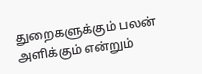துறைகளுக்கும் பலன் அளிக்கும் என்றும்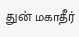துன் மகாதீர்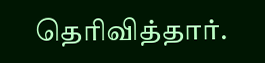தெரிவித்தார்.